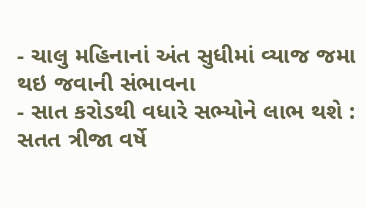- ચાલુ મહિનાનાં અંત સુધીમાં વ્યાજ જમા થઇ જવાની સંભાવના
- સાત કરોડથી વધારે સભ્યોને લાભ થશે : સતત ત્રીજા વર્ષે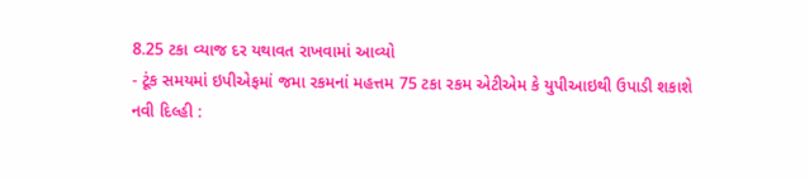8.25 ટકા વ્યાજ દર યથાવત રાખવામાં આવ્યો
- ટૂંક સમયમાં ઇપીએફમાં જમા રકમનાં મહત્તમ 75 ટકા રકમ એટીએમ કે યુપીઆઇથી ઉપાડી શકાશે
નવી દિલ્હી :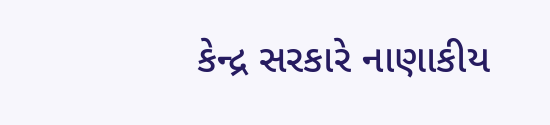કેન્દ્ર સરકારે નાણાકીય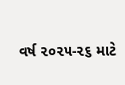વર્ષ ૨૦૨૫-૨૬ માટે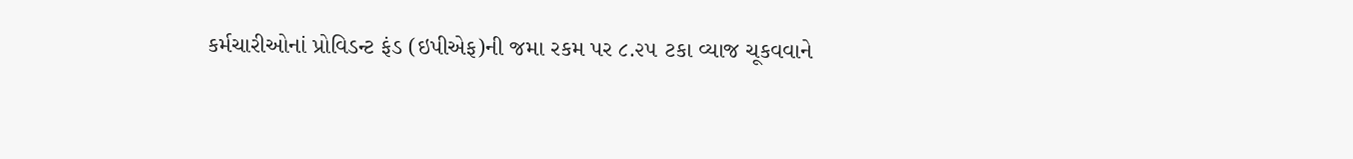કર્મચારીઓનાં પ્રોવિડન્ટ ફંડ (ઇપીએફ)ની જમા રકમ પર ૮.૨૫ ટકા વ્યાજ ચૂકવવાને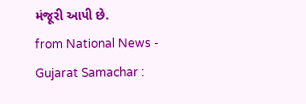મંજૂરી આપી છે.
from National News - Gujarat Samachar :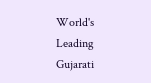World's Leading Gujarati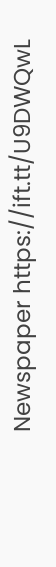Newspaper https://ift.tt/U9DWQwL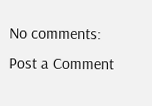No comments:
Post a Comment